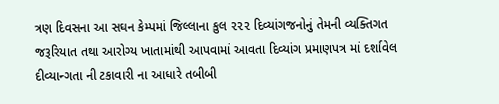ત્રણ દિવસના આ સઘન કેમ્પમાં જિલ્લાના કુલ ૨૨૨ દિવ્યાંગજનોનું તેમની વ્યક્તિગત જરૂરિયાત તથા આરોગ્ય ખાતામાંથી આપવામાં આવતા દિવ્યાંગ પ્રમાણપત્ર માં દર્શાવેલ દીવ્યાન્ગતા ની ટકાવારી ના આધારે તબીબી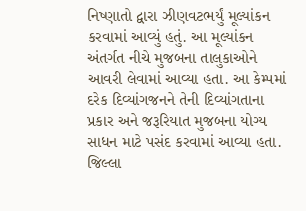નિષ્ણાતો દ્વારા ઝીણવટભર્યું મૂલ્યાંકન કરવામાં આવ્યું હતું. આ મૂલ્યાંકન અંતર્ગત નીચે મુજબના તાલુકાઓને આવરી લેવામાં આવ્યા હતા. આ કેમ્પમાં દરેક દિવ્યાંગજનને તેની દિવ્યાંગતાના પ્રકાર અને જરૂરિયાત મુજબના યોગ્ય સાધન માટે પસંદ કરવામાં આવ્યા હતા. જિલ્લા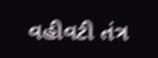વહીવટી તંત્ર